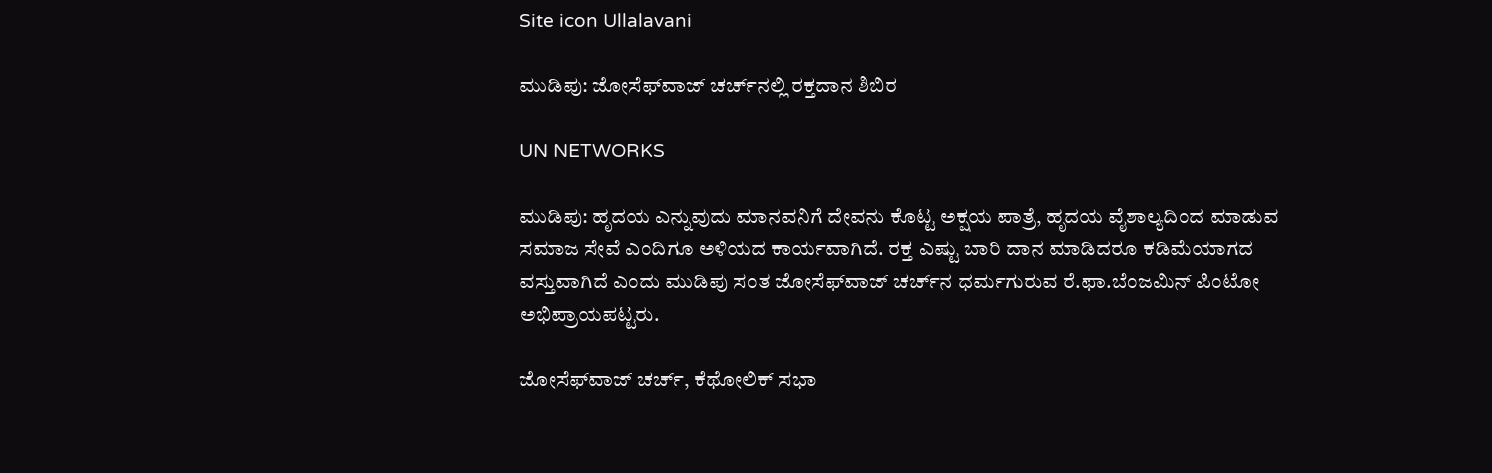Site icon Ullalavani

ಮುಡಿಪು: ಜೋಸೆಫ್‍ವಾಜ್ ಚರ್ಚ್‍ನಲ್ಲಿ ರಕ್ತದಾನ ಶಿಬಿರ

UN NETWORKS

ಮುಡಿಪು: ಹೃದಯ ಎನ್ನುವುದು ಮಾನವನಿಗೆ ದೇವನು ಕೊಟ್ಟ ಅಕ್ಷಯ ಪಾತ್ರೆ, ಹೃದಯ ವೈಶಾಲ್ಯದಿಂದ ಮಾಡುವ ಸಮಾಜ ಸೇವೆ ಎಂದಿಗೂ ಅಳಿಯದ ಕಾರ್ಯವಾಗಿದೆ. ರಕ್ತ ಎಷ್ಟು ಬಾರಿ ದಾನ ಮಾಡಿದರೂ ಕಡಿಮೆಯಾಗದ ವಸ್ತುವಾಗಿದೆ ಎಂದು ಮುಡಿಪು ಸಂತ ಜೋಸೆಫ್‍ವಾಜ್ ಚರ್ಚ್‍ನ ಧರ್ಮಗುರುವ ರೆ.ಫಾ.ಬೆಂಜಮಿನ್ ಪಿಂಟೋ ಅಭಿಪ್ರಾಯಪಟ್ಟರು.

ಜೋಸೆಫ್‍ವಾಜ್ ಚರ್ಚ್, ಕೆಥೋಲಿಕ್ ಸಭಾ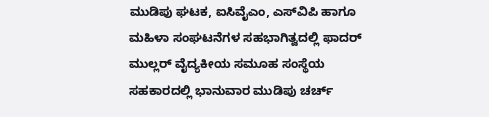ಮುಡಿಪು ಘಟಕ, ಐಸಿವೈಎಂ, ಎಸ್‍ವಿಪಿ ಹಾಗೂ ಮಹಿಳಾ ಸಂಘಟನೆಗಳ ಸಹಭಾಗಿತ್ವದಲ್ಲಿ ಫಾದರ್ ಮುಲ್ಲರ್ ವೈದ್ಯಕೀಯ ಸಮೂಹ ಸಂಸ್ಥೆಯ ಸಹಕಾರದಲ್ಲಿ ಭಾನುವಾರ ಮುಡಿಪು ಚರ್ಚ್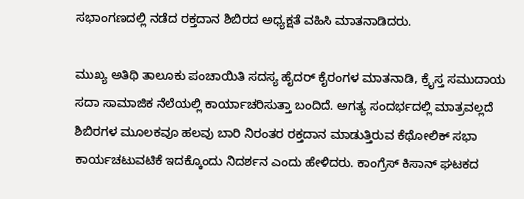ಸಭಾಂಗಣದಲ್ಲಿ ನಡೆದ ರಕ್ತದಾನ ಶಿಬಿರದ ಅಧ್ಯಕ್ಷತೆ ವಹಿಸಿ ಮಾತನಾಡಿದರು.

ಮುಖ್ಯ ಅತಿಥಿ ತಾಲೂಕು ಪಂಚಾಯಿತಿ ಸದಸ್ಯ ಹೈದರ್ ಕೈರಂಗಳ ಮಾತನಾಡಿ, ಕ್ರೈಸ್ತ ಸಮುದಾಯ ಸದಾ ಸಾಮಾಜಿಕ ನೆಲೆಯಲ್ಲಿ ಕಾರ್ಯಾಚರಿಸುತ್ತಾ ಬಂದಿದೆ. ಅಗತ್ಯ ಸಂದರ್ಭದಲ್ಲಿ ಮಾತ್ರವಲ್ಲದೆ ಶಿಬಿರಗಳ ಮೂಲಕವೂ ಹಲವು ಬಾರಿ ನಿರಂತರ ರಕ್ತದಾನ ಮಾಡುತ್ತಿರುವ ಕೆಥೋಲಿಕ್ ಸಭಾ ಕಾರ್ಯಚಟುವಟಿಕೆ ಇದಕ್ಕೊಂದು ನಿದರ್ಶನ ಎಂದು ಹೇಳಿದರು. ಕಾಂಗ್ರೆಸ್ ಕಿಸಾನ್ ಘಟಕದ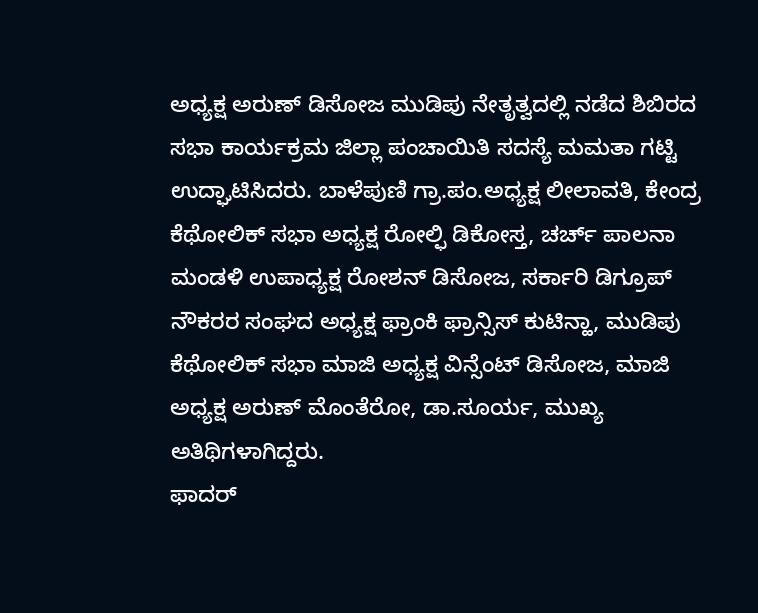ಅಧ್ಯಕ್ಷ ಅರುಣ್ ಡಿಸೋಜ ಮುಡಿಪು ನೇತೃತ್ವದಲ್ಲಿ ನಡೆದ ಶಿಬಿರದ ಸಭಾ ಕಾರ್ಯಕ್ರಮ ಜಿಲ್ಲಾ ಪಂಚಾಯಿತಿ ಸದಸ್ಯೆ ಮಮತಾ ಗಟ್ಟಿ ಉದ್ಘಾಟಿಸಿದರು. ಬಾಳೆಪುಣಿ ಗ್ರಾ.ಪಂ.ಅಧ್ಯಕ್ಷ ಲೀಲಾವತಿ, ಕೇಂದ್ರ ಕೆಥೋಲಿಕ್ ಸಭಾ ಅಧ್ಯಕ್ಷ ರೋಲ್ಫಿ ಡಿಕೋಸ್ತ, ಚರ್ಚ್ ಪಾಲನಾ ಮಂಡಳಿ ಉಪಾಧ್ಯಕ್ಷ ರೋಶನ್ ಡಿಸೋಜ, ಸರ್ಕಾರಿ ಡಿಗ್ರೂಪ್ ನೌಕರರ ಸಂಘದ ಅಧ್ಯಕ್ಷ ಫ್ರಾಂಕಿ ಫ್ರಾನ್ಸಿಸ್ ಕುಟಿನ್ಹಾ, ಮುಡಿಪು ಕೆಥೋಲಿಕ್ ಸಭಾ ಮಾಜಿ ಅಧ್ಯಕ್ಷ ವಿನ್ಸೆಂಟ್ ಡಿಸೋಜ, ಮಾಜಿ ಅಧ್ಯಕ್ಷ ಅರುಣ್ ಮೊಂತೆರೋ, ಡಾ.ಸೂರ್ಯ, ಮುಖ್ಯ ಅತಿಥಿಗಳಾಗಿದ್ದರು.
ಫಾದರ್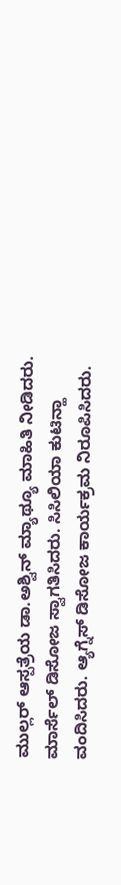ಮುಲ್ಲರ್ ಆಸ್ಪತ್ರೆಯ ಡಾ.ಅಶ್ವಿನ್ ಮ್ಯಾಥ್ಯೂ ಮಾಹಿತಿ ನೀಡಿದರು. ಮಾರ್ಸೆಲ್ ಡಿಸೋಜ ಸ್ವಾಗತಿಸಿದರು. ಸಿಸಿಲಿಯಾ ಕುಟಿನ್ಹಾ ವಂದಿಸಿದರು. ಆ್ಯಗ್ನೆಸ್ ಡಿಸೋಜ ಕಾರ್ಯಕ್ರಮ ನಿರೂಪಿಸಿದರು.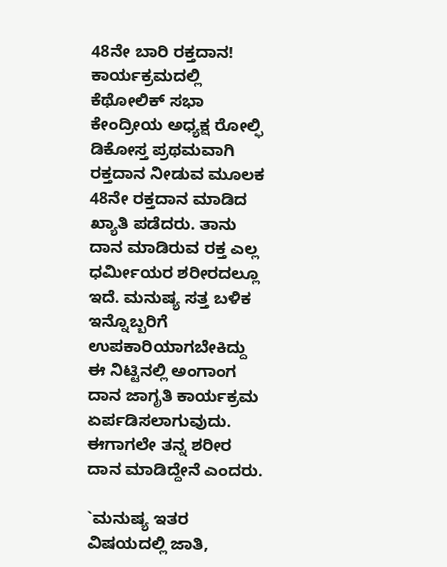48ನೇ ಬಾರಿ ರಕ್ತದಾನ!
ಕಾರ್ಯಕ್ರಮದಲ್ಲಿ ಕೆಥೋಲಿಕ್ ಸಭಾ ಕೇಂದ್ರೀಯ ಅಧ್ಯಕ್ಷ ರೋಲ್ಫಿ ಡಿಕೋಸ್ತ ಪ್ರಥಮವಾಗಿ ರಕ್ತದಾನ ನೀಡುವ ಮೂಲಕ 48ನೇ ರಕ್ತದಾನ ಮಾಡಿದ ಖ್ಯಾತಿ ಪಡೆದರು. ತಾನು ದಾನ ಮಾಡಿರುವ ರಕ್ತ ಎಲ್ಲ ಧರ್ಮೀಯರ ಶರೀರದಲ್ಲೂ ಇದೆ. ಮನುಷ್ಯ ಸತ್ತ ಬಳಿಕ ಇನ್ನೊಬ್ಬರಿಗೆ ಉಪಕಾರಿಯಾಗಬೇಕಿದ್ದು ಈ ನಿಟ್ಟಿನಲ್ಲಿ ಅಂಗಾಂಗ ದಾನ ಜಾಗೃತಿ ಕಾರ್ಯಕ್ರಮ ಏರ್ಪಡಿಸಲಾಗುವುದು. ಈಗಾಗಲೇ ತನ್ನ ಶರೀರ ದಾನ ಮಾಡಿದ್ದೇನೆ ಎಂದರು.

`ಮನುಷ್ಯ ಇತರ ವಿಷಯದಲ್ಲಿ ಜಾತಿ,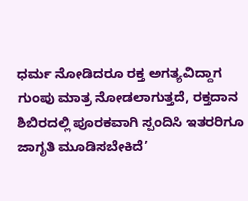ಧರ್ಮ ನೋಡಿದರೂ ರಕ್ತ ಅಗತ್ಯವಿದ್ದಾಗ ಗುಂಪು ಮಾತ್ರ ನೋಡಲಾಗುತ್ತದೆ, ರಕ್ತದಾನ ಶಿಬಿರದಲ್ಲಿ ಪೂರಕವಾಗಿ ಸ್ಪಂದಿಸಿ ಇತರರಿಗೂ ಜಾಗೃತಿ ಮೂಡಿಸಬೇಕಿದೆ’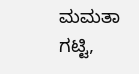ಮಮತಾ ಗಟ್ಟಿ,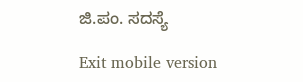ಜಿ.ಪಂ. ಸದಸ್ಯೆ

Exit mobile version